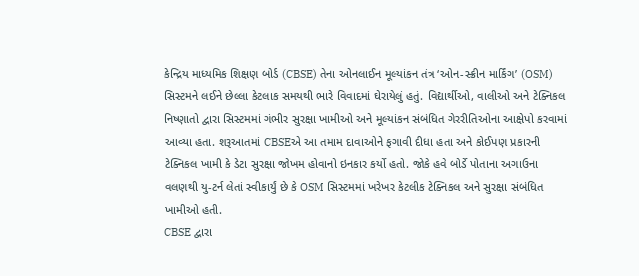કેન્દ્રિય માધ્યમિક શિક્ષણ બોર્ડ (CBSE) તેના ઓનલાઈન મૂલ્યાંકન તંત્ર ‘ઓન-સ્ક્રીન માર્કિંગ’ (OSM) સિસ્ટમને લઈને છેલ્લા કેટલાક સમયથી ભારે વિવાદમાં ઘેરાયેલું હતું. વિદ્યાર્થીઓ, વાલીઓ અને ટેક્નિકલ નિષ્ણાતો દ્વારા સિસ્ટમમાં ગંભીર સુરક્ષા ખામીઓ અને મૂલ્યાંકન સંબંધિત ગેરરીતિઓના આક્ષેપો કરવામાં આવ્યા હતા. શરૂઆતમાં CBSEએ આ તમામ દાવાઓને ફગાવી દીધા હતા અને કોઈપણ પ્રકારની ટેક્નિકલ ખામી કે ડેટા સુરક્ષા જોખમ હોવાનો ઇનકાર કર્યો હતો. જોકે હવે બોર્ડે પોતાના અગાઉના વલણથી યુ-ટર્ન લેતાં સ્વીકાર્યું છે કે OSM સિસ્ટમમાં ખરેખર કેટલીક ટેક્નિકલ અને સુરક્ષા સંબંધિત ખામીઓ હતી.
CBSE દ્વારા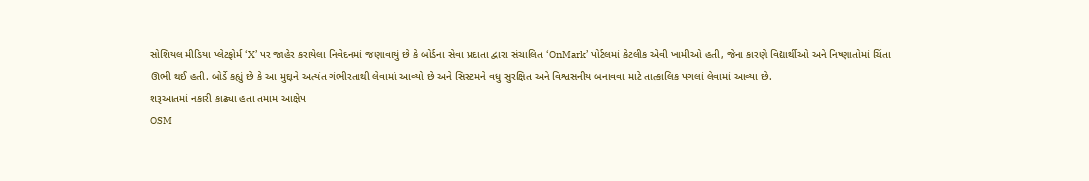સોશિયલ મીડિયા પ્લેટફોર્મ ‘X’ પર જાહેર કરાયેલા નિવેદનમાં જણાવાયું છે કે બોર્ડના સેવા પ્રદાતા દ્વારા સંચાલિત ‘OnMark’ પોર્ટલમાં કેટલીક એવી ખામીઓ હતી, જેના કારણે વિદ્યાર્થીઓ અને નિષ્ણાતોમાં ચિંતા ઊભી થઈ હતી. બોર્ડે કહ્યું છે કે આ મુદ્દાને અત્યંત ગંભીરતાથી લેવામાં આવ્યો છે અને સિસ્ટમને વધુ સુરક્ષિત અને વિશ્વસનીય બનાવવા માટે તાત્કાલિક પગલાં લેવામાં આવ્યા છે.
શરૂઆતમાં નકારી કાઢ્યા હતા તમામ આક્ષેપ
OSM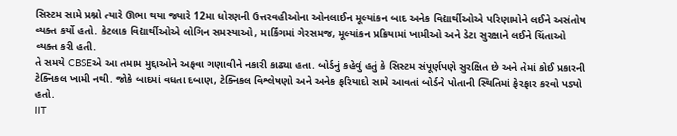સિસ્ટમ સામે પ્રશ્નો ત્યારે ઊભા થયા જ્યારે 12મા ધોરણની ઉત્તરવહીઓના ઓનલાઈન મૂલ્યાંકન બાદ અનેક વિદ્યાર્થીઓએ પરિણામોને લઈને અસંતોષ વ્યક્ત કર્યો હતો. કેટલાક વિદ્યાર્થીઓએ લોગિન સમસ્યાઓ, માર્કિંગમાં ગેરસમજ, મૂલ્યાંકન પ્રક્રિયામાં ખામીઓ અને ડેટા સુરક્ષાને લઈને ચિંતાઓ વ્યક્ત કરી હતી.
તે સમયે CBSEએ આ તમામ મુદ્દાઓને અફવા ગણાવીને નકારી કાઢ્યા હતા. બોર્ડનું કહેવું હતું કે સિસ્ટમ સંપૂર્ણપણે સુરક્ષિત છે અને તેમાં કોઈ પ્રકારની ટેક્નિકલ ખામી નથી. જોકે બાદમાં વધતા દબાણ, ટેક્નિકલ વિશ્લેષણો અને અનેક ફરિયાદો સામે આવતાં બોર્ડને પોતાની સ્થિતિમાં ફેરફાર કરવો પડ્યો હતો.
IIT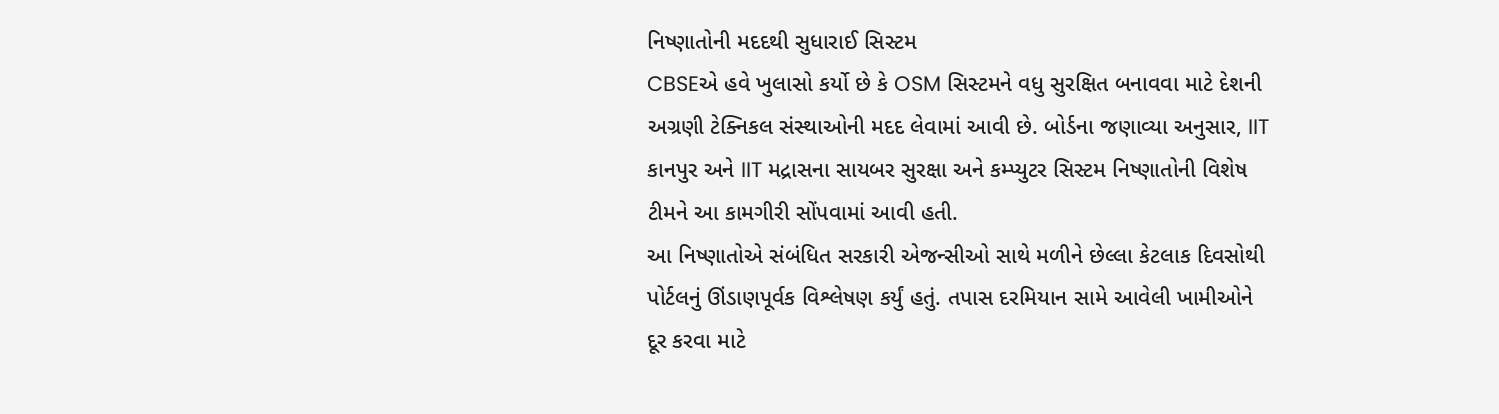નિષ્ણાતોની મદદથી સુધારાઈ સિસ્ટમ
CBSEએ હવે ખુલાસો કર્યો છે કે OSM સિસ્ટમને વધુ સુરક્ષિત બનાવવા માટે દેશની અગ્રણી ટેક્નિકલ સંસ્થાઓની મદદ લેવામાં આવી છે. બોર્ડના જણાવ્યા અનુસાર, IIT કાનપુર અને IIT મદ્રાસના સાયબર સુરક્ષા અને કમ્પ્યુટર સિસ્ટમ નિષ્ણાતોની વિશેષ ટીમને આ કામગીરી સોંપવામાં આવી હતી.
આ નિષ્ણાતોએ સંબંધિત સરકારી એજન્સીઓ સાથે મળીને છેલ્લા કેટલાક દિવસોથી પોર્ટલનું ઊંડાણપૂર્વક વિશ્લેષણ કર્યું હતું. તપાસ દરમિયાન સામે આવેલી ખામીઓને દૂર કરવા માટે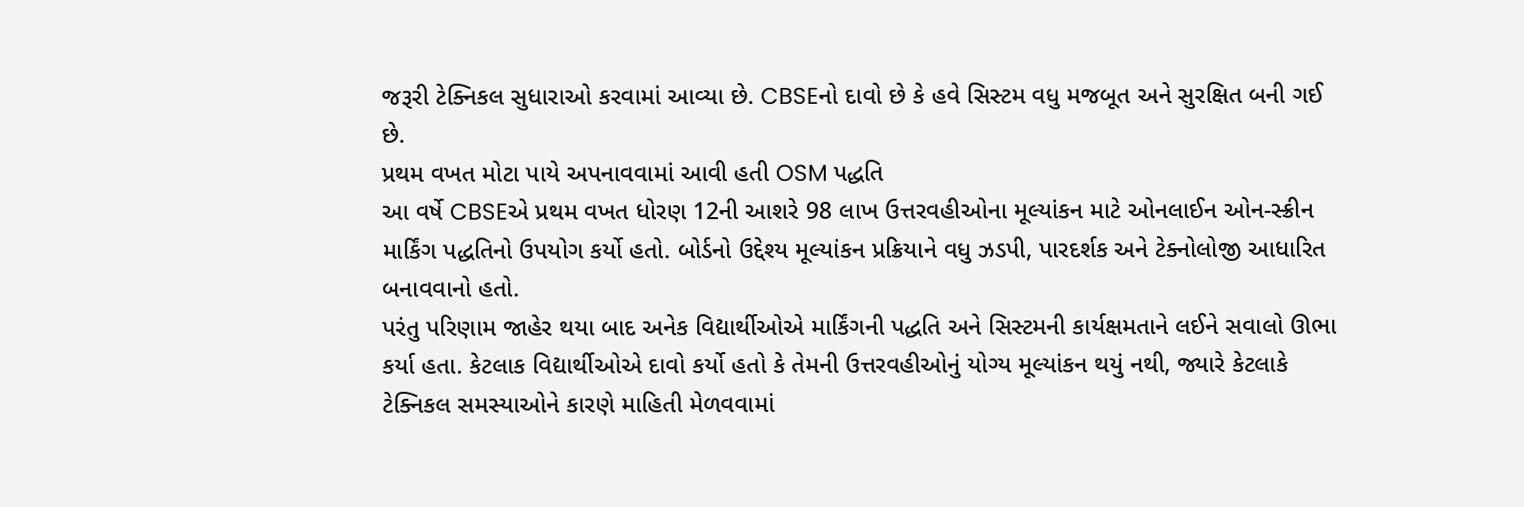જરૂરી ટેક્નિકલ સુધારાઓ કરવામાં આવ્યા છે. CBSEનો દાવો છે કે હવે સિસ્ટમ વધુ મજબૂત અને સુરક્ષિત બની ગઈ છે.
પ્રથમ વખત મોટા પાયે અપનાવવામાં આવી હતી OSM પદ્ધતિ
આ વર્ષે CBSEએ પ્રથમ વખત ધોરણ 12ની આશરે 98 લાખ ઉત્તરવહીઓના મૂલ્યાંકન માટે ઓનલાઈન ઓન-સ્ક્રીન માર્કિંગ પદ્ધતિનો ઉપયોગ કર્યો હતો. બોર્ડનો ઉદ્દેશ્ય મૂલ્યાંકન પ્રક્રિયાને વધુ ઝડપી, પારદર્શક અને ટેક્નોલોજી આધારિત બનાવવાનો હતો.
પરંતુ પરિણામ જાહેર થયા બાદ અનેક વિદ્યાર્થીઓએ માર્કિંગની પદ્ધતિ અને સિસ્ટમની કાર્યક્ષમતાને લઈને સવાલો ઊભા કર્યા હતા. કેટલાક વિદ્યાર્થીઓએ દાવો કર્યો હતો કે તેમની ઉત્તરવહીઓનું યોગ્ય મૂલ્યાંકન થયું નથી, જ્યારે કેટલાકે ટેક્નિકલ સમસ્યાઓને કારણે માહિતી મેળવવામાં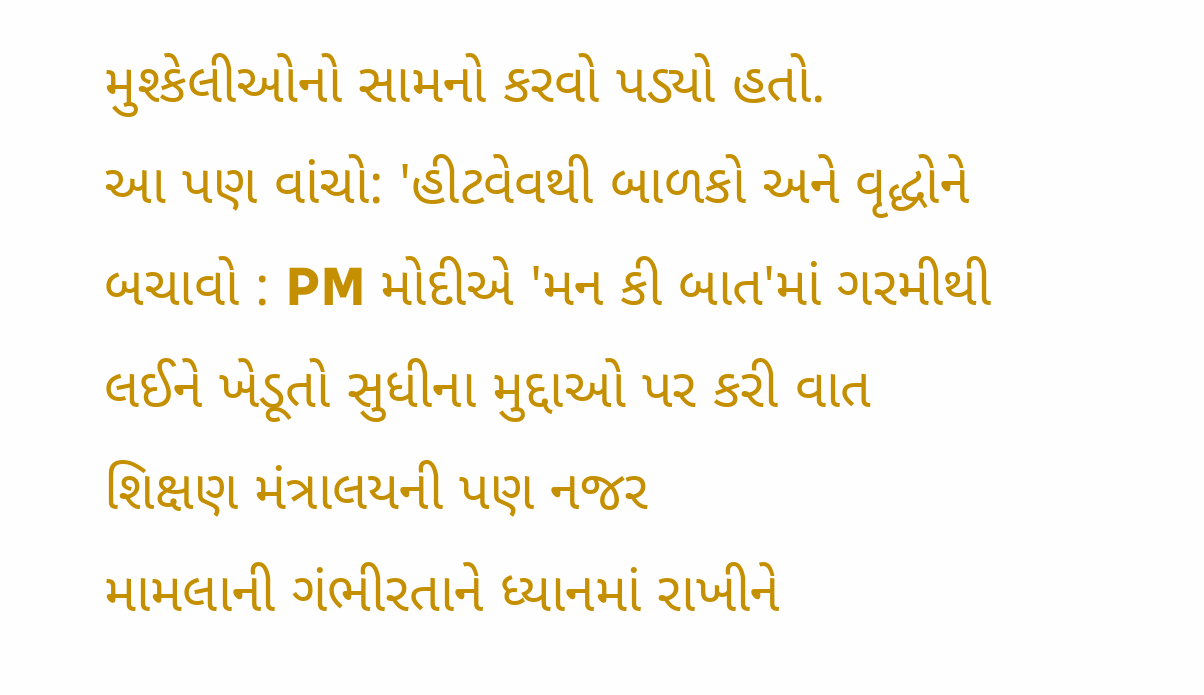મુશ્કેલીઓનો સામનો કરવો પડ્યો હતો.
આ પણ વાંચો: 'હીટવેવથી બાળકો અને વૃદ્ધોને બચાવો : PM મોદીએ 'મન કી બાત'માં ગરમીથી લઈને ખેડૂતો સુધીના મુદ્દાઓ પર કરી વાત
શિક્ષણ મંત્રાલયની પણ નજર
મામલાની ગંભીરતાને ધ્યાનમાં રાખીને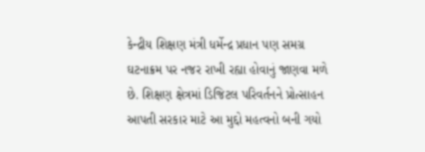કેન્દ્રીય શિક્ષણ મંત્રી ધર્મેન્દ્ર પ્રધાન પણ સમગ્ર ઘટનાક્રમ પર નજર રાખી રહ્યા હોવાનું જાણવા મળે છે. શિક્ષણ ક્ષેત્રમાં ડિજિટલ પરિવર્તનને પ્રોત્સાહન આપતી સરકાર માટે આ મુદ્દો મહત્વનો બની ગયો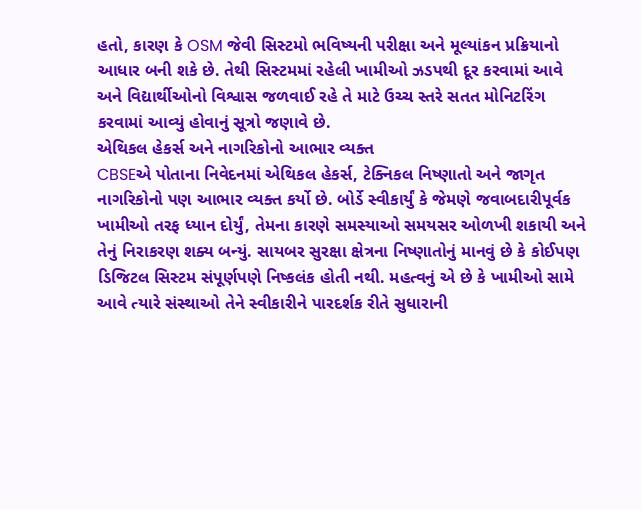હતો, કારણ કે OSM જેવી સિસ્ટમો ભવિષ્યની પરીક્ષા અને મૂલ્યાંકન પ્રક્રિયાનો આધાર બની શકે છે. તેથી સિસ્ટમમાં રહેલી ખામીઓ ઝડપથી દૂર કરવામાં આવે અને વિદ્યાર્થીઓનો વિશ્વાસ જળવાઈ રહે તે માટે ઉચ્ચ સ્તરે સતત મોનિટરિંગ કરવામાં આવ્યું હોવાનું સૂત્રો જણાવે છે.
એથિકલ હેકર્સ અને નાગરિકોનો આભાર વ્યક્ત
CBSEએ પોતાના નિવેદનમાં એથિકલ હેકર્સ, ટેક્નિકલ નિષ્ણાતો અને જાગૃત નાગરિકોનો પણ આભાર વ્યક્ત કર્યો છે. બોર્ડે સ્વીકાર્યું કે જેમણે જવાબદારીપૂર્વક ખામીઓ તરફ ધ્યાન દોર્યું, તેમના કારણે સમસ્યાઓ સમયસર ઓળખી શકાયી અને તેનું નિરાકરણ શક્ય બન્યું. સાયબર સુરક્ષા ક્ષેત્રના નિષ્ણાતોનું માનવું છે કે કોઈપણ ડિજિટલ સિસ્ટમ સંપૂર્ણપણે નિષ્કલંક હોતી નથી. મહત્વનું એ છે કે ખામીઓ સામે આવે ત્યારે સંસ્થાઓ તેને સ્વીકારીને પારદર્શક રીતે સુધારાની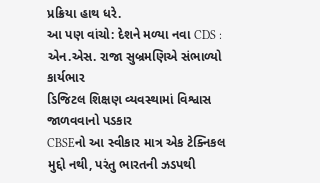પ્રક્રિયા હાથ ધરે.
આ પણ વાંચો: દેશને મળ્યા નવા CDS : એન.એસ. રાજા સુબ્રમણિએ સંભાળ્યો કાર્યભાર
ડિજિટલ શિક્ષણ વ્યવસ્થામાં વિશ્વાસ જાળવવાનો પડકાર
CBSEનો આ સ્વીકાર માત્ર એક ટેક્નિકલ મુદ્દો નથી, પરંતુ ભારતની ઝડપથી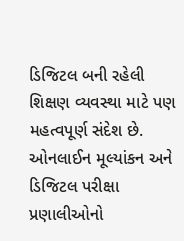ડિજિટલ બની રહેલી શિક્ષણ વ્યવસ્થા માટે પણ મહત્વપૂર્ણ સંદેશ છે. ઓનલાઈન મૂલ્યાંકન અને ડિજિટલ પરીક્ષા પ્રણાલીઓનો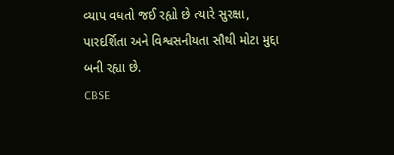વ્યાપ વધતો જઈ રહ્યો છે ત્યારે સુરક્ષા, પારદર્શિતા અને વિશ્વસનીયતા સૌથી મોટા મુદ્દા બની રહ્યા છે.
CBSE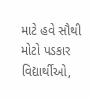માટે હવે સૌથી મોટો પડકાર વિદ્યાર્થીઓ,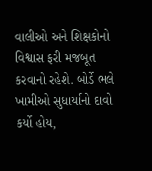વાલીઓ અને શિક્ષકોનો વિશ્વાસ ફરી મજબૂત કરવાનો રહેશે. બોર્ડે ભલે ખામીઓ સુધાર્યાનો દાવો કર્યો હોય,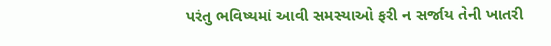પરંતુ ભવિષ્યમાં આવી સમસ્યાઓ ફરી ન સર્જાય તેની ખાતરી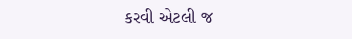કરવી એટલી જ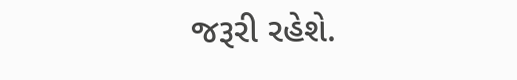જરૂરી રહેશે.